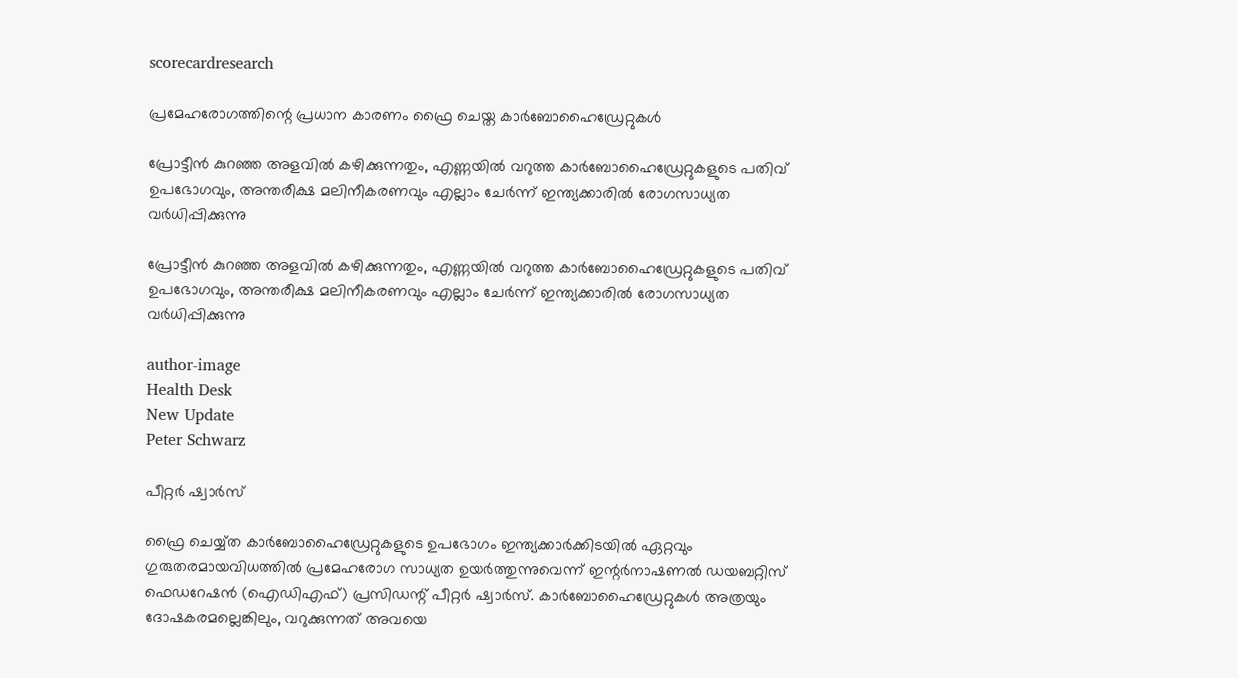scorecardresearch

പ്രമേഹരോഗത്തിന്റെ പ്രധാന കാരണം ഫ്രൈ ചെയ്ത കാർബോഹൈഡ്രേറ്റുകൾ

പ്രോട്ടീൻ കുറഞ്ഞ അളവിൽ കഴിക്കുന്നതും, എണ്ണയിൽ വറുത്ത കാർബോഹൈഡ്രേറ്റുകളുടെ പതിവ് ഉപഭോഗവും, അന്തരീക്ഷ മലിനീകരണവും എല്ലാം ചേർന്ന് ഇന്ത്യക്കാരിൽ രോഗസാധ്യത വർധിപ്പിക്കുന്നു

പ്രോട്ടീൻ കുറഞ്ഞ അളവിൽ കഴിക്കുന്നതും, എണ്ണയിൽ വറുത്ത കാർബോഹൈഡ്രേറ്റുകളുടെ പതിവ് ഉപഭോഗവും, അന്തരീക്ഷ മലിനീകരണവും എല്ലാം ചേർന്ന് ഇന്ത്യക്കാരിൽ രോഗസാധ്യത വർധിപ്പിക്കുന്നു

author-image
Health Desk
New Update
Peter Schwarz

പീറ്റർ ഷ്വാർസ്

ഫ്രൈ ചെയ്യ്ത കാർബോഹൈഡ്രേറ്റുകളുടെ ഉപഭോഗം ഇന്ത്യക്കാർക്കിടയിൽ ഏറ്റവും ഗുരുതരമായവിധത്തിൽ പ്രമേഹരോഗ സാധ്യത ഉയർത്തുന്നുവെന്ന് ഇന്റർനാഷണൽ ഡയബറ്റിസ് ഫെഡറേഷൻ (ഐഡിഎഫ്) പ്രസിഡന്റ് പീറ്റർ ഷ്വാർസ്. കാർബോഹൈഡ്രേറ്റുകൾ അത്രയും ദോഷകരമല്ലെങ്കിലും, വറുക്കുന്നത് അവയെ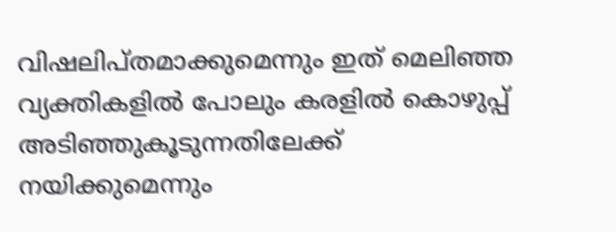വിഷലിപ്തമാക്കുമെന്നും ഇത് മെലിഞ്ഞ വ്യക്തികളിൽ പോലും കരളിൽ കൊഴുപ്പ് അടിഞ്ഞുകൂടുന്നതിലേക്ക് നയിക്കുമെന്നും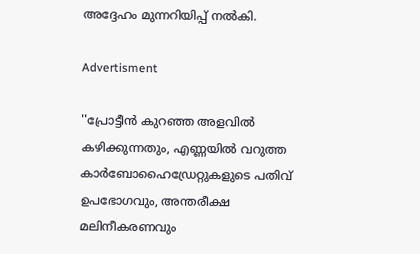അദ്ദേഹം മുന്നറിയിപ്പ് നൽകി.

Advertisment

''പ്രോട്ടീൻ കുറഞ്ഞ അളവിൽ കഴിക്കുന്നതും, എണ്ണയിൽ വറുത്ത കാർബോഹൈഡ്രേറ്റുകളുടെ പതിവ് ഉപഭോഗവും, അന്തരീക്ഷ മലിനീകരണവും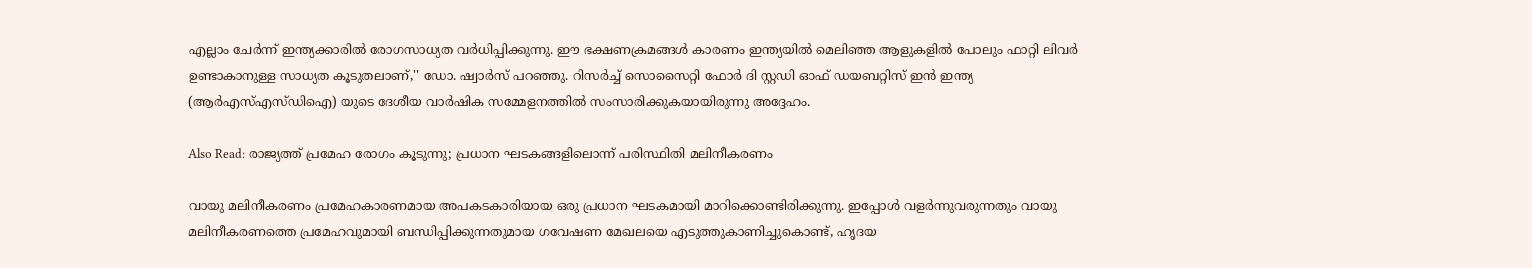എല്ലാം ചേർന്ന് ഇന്ത്യക്കാരിൽ രോഗസാധ്യത വർധിപ്പിക്കുന്നു. ഈ ഭക്ഷണക്രമങ്ങൾ കാരണം ഇന്ത്യയിൽ മെലിഞ്ഞ ആളുകളിൽ പോലും ഫാറ്റി ലിവർ ഉണ്ടാകാനുള്ള സാധ്യത കൂടുതലാണ്,'' ഡോ. ഷ്വാർസ് പറഞ്ഞു. റിസർച്ച് സൊസൈറ്റി ഫോർ ദി സ്റ്റഡി ഓഫ് ഡയബറ്റിസ് ഇൻ ഇന്ത്യ (ആർഎസ്എസ്ഡിഐ) യുടെ ദേശീയ വാർഷിക സമ്മേളനത്തിൽ സംസാരിക്കുകയായിരുന്നു അദ്ദേഹം.

Also Read: രാജ്യത്ത് പ്രമേഹ രോഗം കൂടുന്നു; പ്രധാന ഘടകങ്ങളിലൊന്ന് പരിസ്ഥിതി മലിനീകരണം

വായു മലിനീകരണം പ്രമേഹകാരണമായ അപകടകാരിയായ ഒരു പ്രധാന ഘടകമായി മാറിക്കൊണ്ടിരിക്കുന്നു. ഇപ്പോൾ വളർന്നുവരുന്നതും വായു മലിനീകരണത്തെ പ്രമേഹവുമായി ബന്ധിപ്പിക്കുന്നതുമായ ഗവേഷണ മേഖലയെ എടുത്തുകാണിച്ചുകൊണ്ട്, ഹൃദയ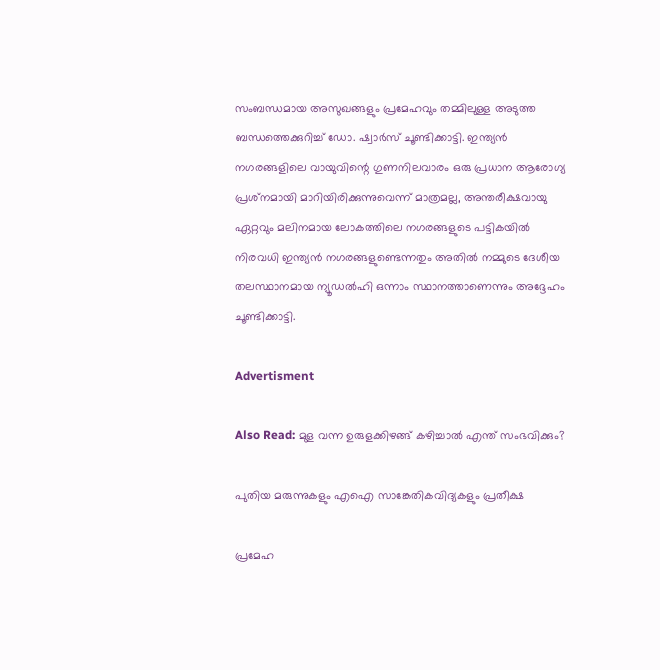സംബന്ധമായ അസുഖങ്ങളും പ്രമേഹവും തമ്മിലുള്ള അടുത്ത ബന്ധത്തെക്കുറിച്ച് ഡോ. ഷ്വാർസ് ചൂണ്ടിക്കാട്ടി. ഇന്ത്യൻ നഗരങ്ങളിലെ വായുവിന്റെ ഗുണനിലവാരം ഒരു പ്രധാന ആരോഗ്യ പ്രശ്‌നമായി മാറിയിരിക്കുന്നുവെന്ന് മാത്രമല്ല, അന്തരീക്ഷവായു ഏറ്റവും മലിനമായ ലോകത്തിലെ നഗരങ്ങളുടെ പട്ടികയിൽ നിരവധി ഇന്ത്യൻ നഗരങ്ങളുണ്ടെന്നതും അതിൽ നമ്മുടെ ദേശീയ തലസ്ഥാനമായ ന്യൂഡൽഹി ഒന്നാം സ്ഥാനത്താണെന്നും അദ്ദേഹം ചൂണ്ടിക്കാട്ടി.

Advertisment

Also Read: മുള വന്ന ഉരുളക്കിഴങ്ങ് കഴിച്ചാൽ എന്ത് സംഭവിക്കും?

പുതിയ മരുന്നുകളും എഐ സാങ്കേതികവിദ്യകളും പ്രതീക്ഷ

പ്രമേഹ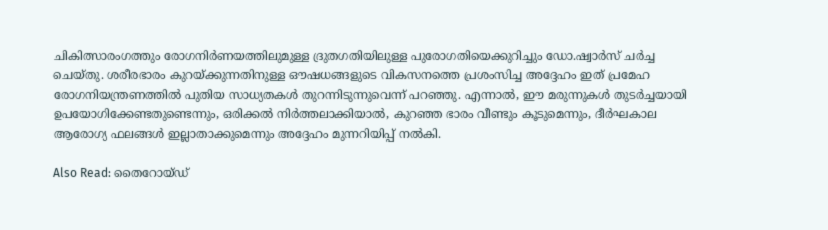ചികിത്സാരംഗത്തും രോഗനിർണയത്തിലുമുള്ള ദ്രുതഗതിയിലുള്ള പുരോഗതിയെക്കുറിച്ചും ഡോ.ഷ്വാർസ് ചർച്ച ചെയ്തു. ശരീരഭാരം കുറയ്ക്കുന്നതിനുള്ള ഔഷധങ്ങളുടെ വികസനത്തെ പ്രശംസിച്ച അദ്ദേഹം ഇത് പ്രമേഹ രോഗനിയന്ത്രണത്തിൽ പുതിയ സാധ്യതകൾ തുറന്നിടുന്നുവെന്ന് പറഞ്ഞു. എന്നാൽ, ഈ മരുന്നുകൾ തുടർച്ചയായി ഉപയോഗിക്കേണ്ടതുണ്ടെന്നും, ഒരിക്കൽ നിർത്തലാക്കിയാൽ, കുറഞ്ഞ ഭാരം വീണ്ടും കൂടുമെന്നും, ദീർഘകാല ആരോഗ്യ ഫലങ്ങൾ ഇല്ലാതാക്കുമെന്നും അദ്ദേഹം മുന്നറിയിപ്പ് നൽകി.

Also Read: തൈറോയ്ഡ്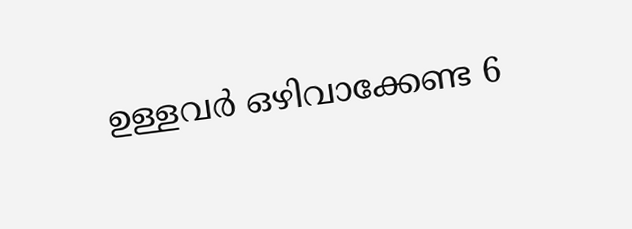ഉള്ളവർ ഒഴിവാക്കേണ്ട 6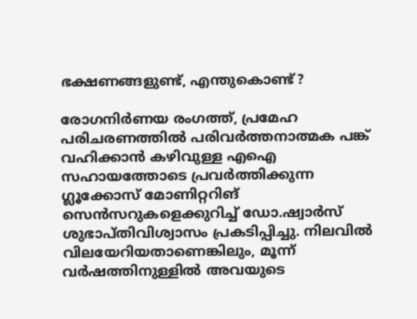ഭക്ഷണങ്ങളുണ്ട്, എന്തുകൊണ്ട്?

രോഗനിർണയ രംഗത്ത്, പ്രമേഹ പരിചരണത്തിൽ പരിവർത്തനാത്മക പങ്ക് വഹിക്കാൻ കഴിവുള്ള എഐ സഹായത്തോടെ പ്രവർത്തിക്കുന്ന ഗ്ലൂക്കോസ് മോണിറ്ററിങ് സെൻസറുകളെക്കുറിച്ച് ഡോ.ഷ്വാർസ് ശുഭാപ്തിവിശ്വാസം പ്രകടിപ്പിച്ചു. നിലവിൽ വിലയേറിയതാണെങ്കിലും, മൂന്ന് വർഷത്തിനുള്ളിൽ അവയുടെ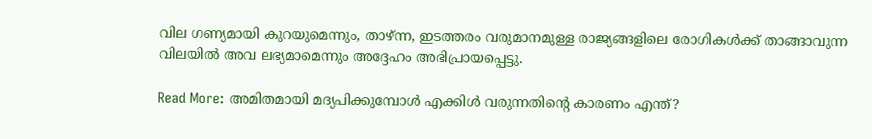വില ഗണ്യമായി കുറയുമെന്നും, താഴ്ന്ന, ഇടത്തരം വരുമാനമുള്ള രാജ്യങ്ങളിലെ രോഗികൾക്ക് താങ്ങാവുന്ന വിലയിൽ അവ ലഭ്യമാമെന്നും അദ്ദേഹം അഭിപ്രായപ്പെട്ടു.

Read More: അമിതമായി മദ്യപിക്കുമ്പോൾ എക്കിൾ വരുന്നതിന്റെ കാരണം എന്ത്?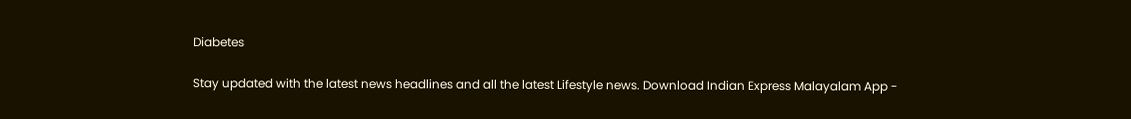Diabetes

Stay updated with the latest news headlines and all the latest Lifestyle news. Download Indian Express Malayalam App -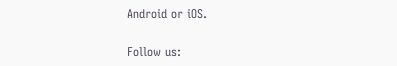Android or iOS.

Follow us: